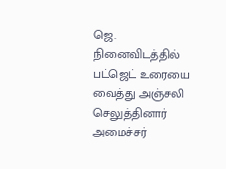ஜெ. நினைவிடத்தில் பட்ஜெட் உரையை வைத்து அஞ்சலி செலுத்தினார் அமைச்சர்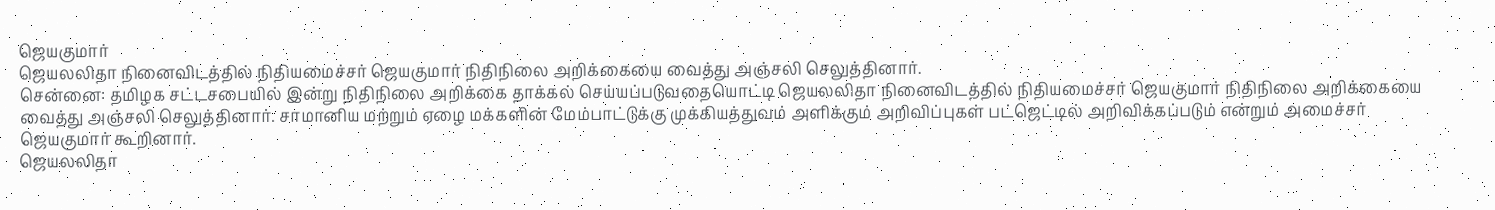ஜெயகுமார்
ஜெயலலிதா நினைவிடத்தில் நிதியமைச்சர் ஜெயகுமார் நிதிநிலை அறிக்கையை வைத்து அஞ்சலி செலுத்தினார்.
சென்னை: தமிழக சட்டசபையில் இன்று நிதிநிலை அறிக்கை தாக்கல் செய்யப்படுவதையொட்டி ஜெயலலிதா நினைவிடத்தில் நிதியமைச்சர் ஜெயகுமார் நிதிநிலை அறிக்கையை வைத்து அஞ்சலி செலுத்தினார். சாமானிய மற்றும் ஏழை மக்களின் மேம்பாட்டுக்கு முக்கியத்துவம் அளிக்கும் அறிவிப்புகள் பட்ஜெட்டில் அறிவிக்கப்படும் என்றும் அமைச்சர் ஜெயகுமார் கூறினார்.
ஜெயலலிதா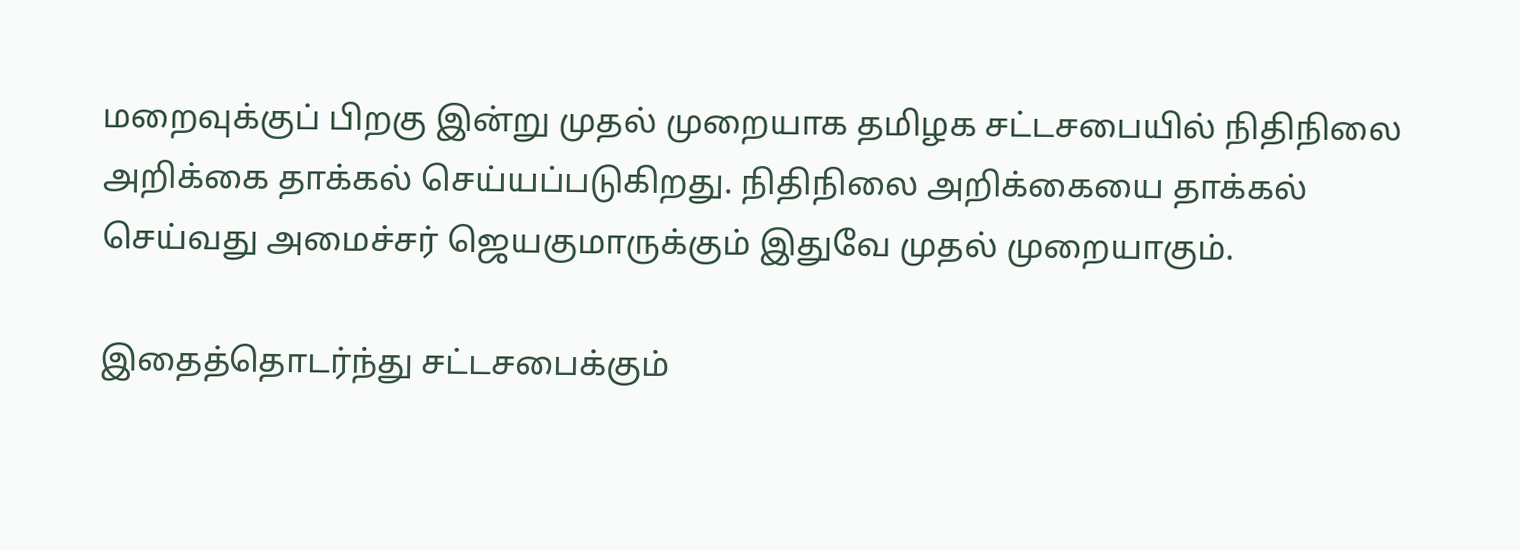மறைவுக்குப் பிறகு இன்று முதல் முறையாக தமிழக சட்டசபையில் நிதிநிலை அறிக்கை தாக்கல் செய்யப்படுகிறது. நிதிநிலை அறிக்கையை தாக்கல் செய்வது அமைச்சர் ஜெயகுமாருக்கும் இதுவே முதல் முறையாகும்.

இதைத்தொடர்ந்து சட்டசபைக்கும்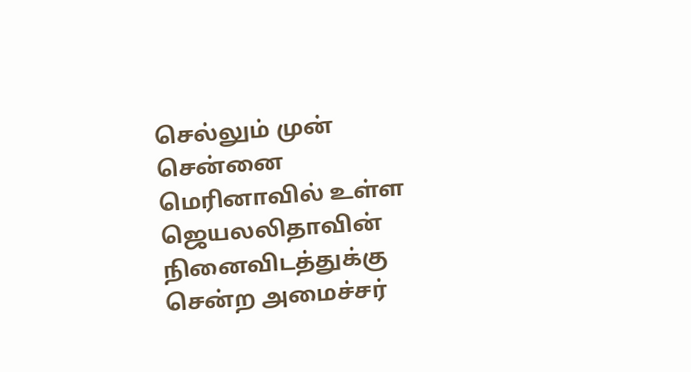செல்லும் முன் சென்னை மெரினாவில் உள்ள ஜெயலலிதாவின் நினைவிடத்துக்கு சென்ற அமைச்சர்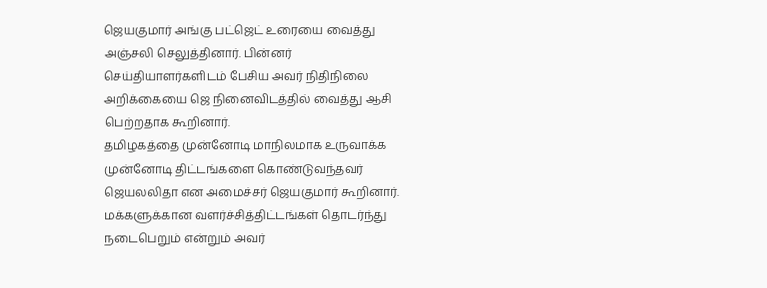ஜெயகுமார் அங்கு பட்ஜெட் உரையை வைத்து அஞ்சலி செலுத்தினார். பின்னர் செய்தியாளர்களிடம் பேசிய அவர் நிதிநிலை அறிக்கையை ஜெ நினைவிடத்தில் வைத்து ஆசி பெற்றதாக கூறினார்.
தமிழகத்தை முன்னோடி மாநிலமாக உருவாக்க முன்னோடி திட்டங்களை கொண்டுவந்தவர் ஜெயலலிதா என அமைச்சர் ஜெயகுமார் கூறினார். மக்களுக்கான வளர்ச்சித்திட்டங்கள் தொடர்ந்து நடைபெறும் என்றும் அவர்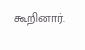கூறினார்.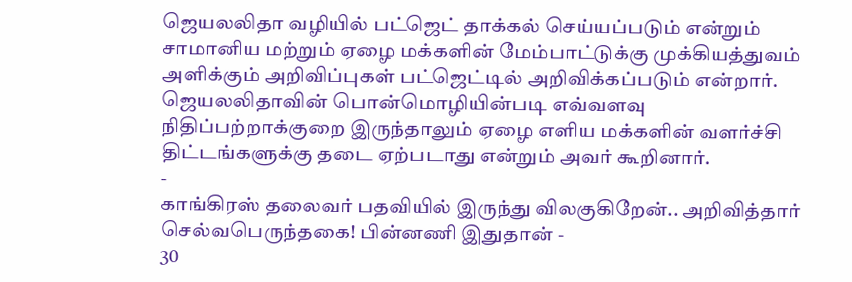ஜெயலலிதா வழியில் பட்ஜெட் தாக்கல் செய்யப்படும் என்றும் சாமானிய மற்றும் ஏழை மக்களின் மேம்பாட்டுக்கு முக்கியத்துவம் அளிக்கும் அறிவிப்புகள் பட்ஜெட்டில் அறிவிக்கப்படும் என்றார். ஜெயலலிதாவின் பொன்மொழியின்படி எவ்வளவு நிதிப்பற்றாக்குறை இருந்தாலும் ஏழை எளிய மக்களின் வளர்ச்சி திட்டங்களுக்கு தடை ஏற்படாது என்றும் அவர் கூறினார்.
-
காங்கிரஸ் தலைவர் பதவியில் இருந்து விலகுகிறேன்.. அறிவித்தார் செல்வபெருந்தகை! பின்னணி இதுதான் -
30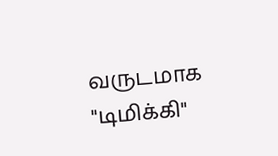வருடமாக "டிமிக்கி"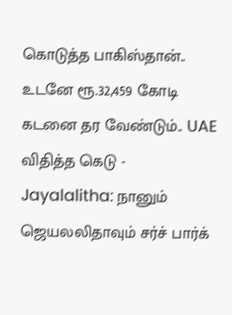கொடுத்த பாகிஸ்தான்.. உடனே ரூ.32,459 கோடி கடனை தர வேண்டும்.. UAE விதித்த கெடு -
Jayalalitha: நானும் ஜெயலலிதாவும் சர்ச் பார்க்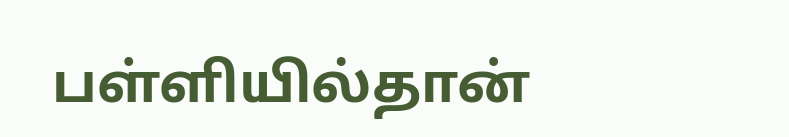பள்ளியில்தான்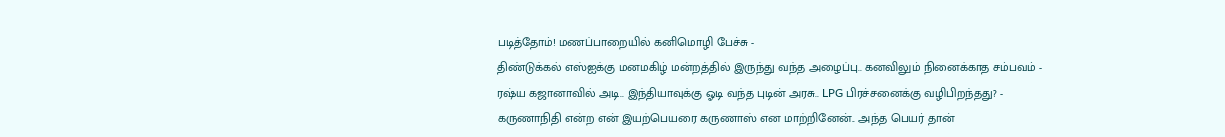படித்தோம்! மணப்பாறையில் கனிமொழி பேச்சு -
திண்டுக்கல் எஸ்ஐக்கு மனமகிழ் மன்றத்தில் இருந்து வந்த அழைப்பு.. கனவிலும் நினைக்காத சம்பவம் -
ரஷ்ய கஜானாவில் அடி.. இந்தியாவுக்கு ஓடி வந்த புடின் அரசு.. LPG பிரச்சனைக்கு வழிபிறந்தது? -
கருணாநிதி என்ற என் இயற்பெயரை கருணாஸ் என மாற்றினேன்.. அந்த பெயர் தான்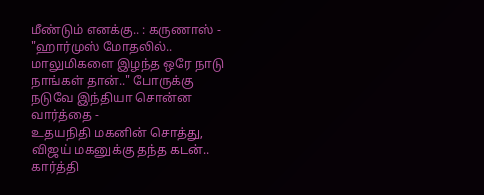மீண்டும் எனக்கு.. : கருணாஸ் -
"ஹார்முஸ் மோதலில்.. மாலுமிகளை இழந்த ஒரே நாடு நாங்கள் தான்.." போருக்கு நடுவே இந்தியா சொன்ன வார்த்தை -
உதயநிதி மகனின் சொத்து, விஜய் மகனுக்கு தந்த கடன்.. கார்த்தி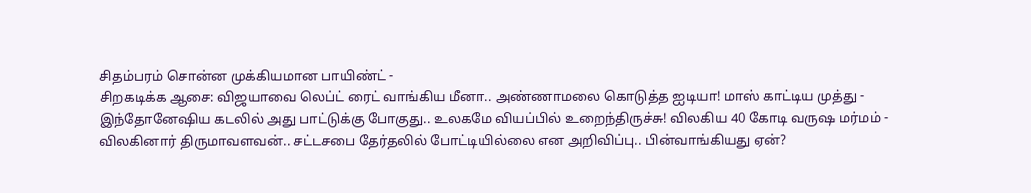சிதம்பரம் சொன்ன முக்கியமான பாயிண்ட் -
சிறகடிக்க ஆசை: விஜயாவை லெப்ட் ரைட் வாங்கிய மீனா.. அண்ணாமலை கொடுத்த ஐடியா! மாஸ் காட்டிய முத்து -
இந்தோனேஷிய கடலில் அது பாட்டுக்கு போகுது.. உலகமே வியப்பில் உறைந்திருச்சு! விலகிய 40 கோடி வருஷ மர்மம் -
விலகினார் திருமாவளவன்.. சட்டசபை தேர்தலில் போட்டியில்லை என அறிவிப்பு.. பின்வாங்கியது ஏன்?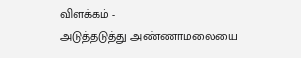விளக்கம் -
அடுத்தடுத்து அண்ணாமலையை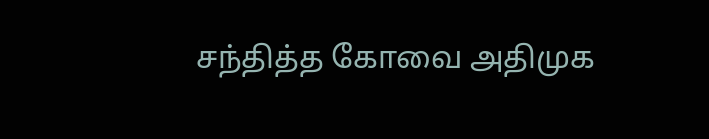சந்தித்த கோவை அதிமுக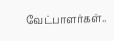வேட்பாளர்கள்..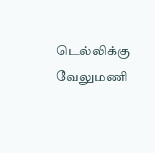டெல்லிக்கு வேலுமணி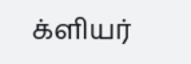க்ளியர்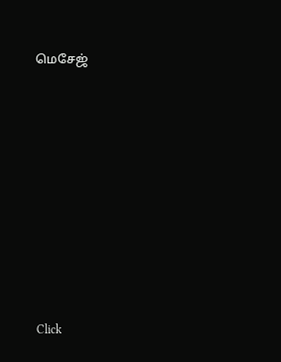மெசேஜ்












Click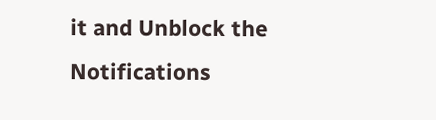it and Unblock the Notifications